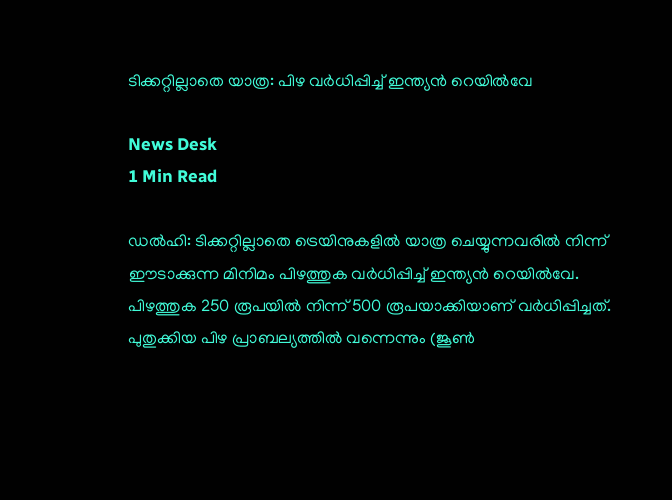ടിക്കറ്റില്ലാതെ യാത്ര: പിഴ വർധിപ്പിച്ച് ഇന്ത്യൻ റെയിൽവേ

News Desk
1 Min Read

ഡൽഹി: ടിക്കറ്റില്ലാതെ ട്രെയിനുകളില്‍ യാത്ര ചെയ്യുന്നവരില്‍ നിന്ന് ഈടാക്കുന്ന മിനിമം പിഴത്തുക വർധിപ്പിച്ച് ഇന്ത്യൻ റെയിൽവേ. പിഴത്തുക 250 രൂപയിൽ നിന്ന് 500 രൂപയാക്കിയാണ് വർധിപ്പിച്ചത്. പുതുക്കിയ പിഴ പ്രാബല്യത്തിൽ വന്നെന്നും (ജൂൺ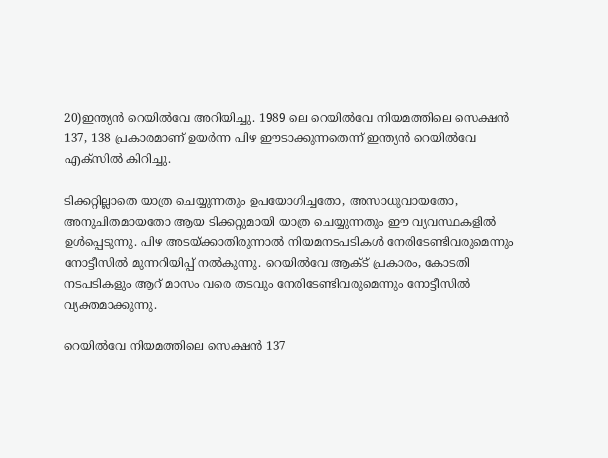20)ഇന്ത്യൻ റെയിൽവേ അറിയിച്ചു. 1989 ലെ റെയിൽവേ നിയമത്തിലെ സെക്ഷൻ 137, 138 പ്രകാരമാണ് ഉയർന്ന പിഴ ഈടാക്കുന്നതെന്ന് ഇന്ത്യൻ റെയിൽവേ എക്സിൽ കിറിച്ചു.

ടിക്കറ്റില്ലാതെ യാത്ര ചെയ്യുന്നതും ഉപയോഗിച്ചതോ, അസാധുവായതോ, അനുചിതമായതോ ആയ ടിക്കറ്റുമായി യാത്ര ചെയ്യുന്നതും ഈ വ്യവസ്ഥകളിൽ ഉൾപ്പെടുന്നു. പിഴ അടയ്ക്കാതിരുന്നാൽ നിയമനടപടികൾ നേരിടേണ്ടിവരുമെന്നും നോട്ടീസിൽ മുന്നറിയിപ്പ് നൽകുന്നു. റെയിൽവേ ആക്ട് പ്രകാരം, കോടതി നടപടികളും ആറ് മാസം വരെ തടവും നേരിടേണ്ടിവരുമെന്നും നോട്ടീസിൽ വ്യക്തമാക്കുന്നു.

റെയിൽവേ നിയമത്തിലെ സെക്ഷൻ 137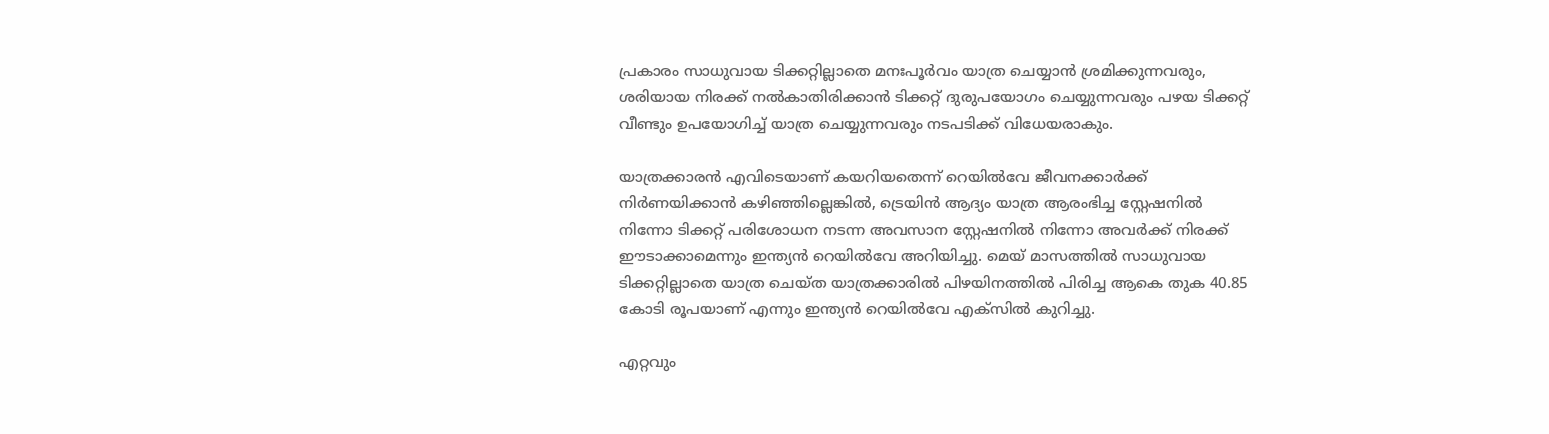പ്രകാരം സാധുവായ ടിക്കറ്റില്ലാതെ മനഃപൂർവം യാത്ര ചെയ്യാൻ ശ്രമിക്കുന്നവരും, ശരിയായ നിരക്ക് നൽകാതിരിക്കാൻ ടിക്കറ്റ് ദുരുപയോഗം ചെയ്യുന്നവരും പഴയ ടിക്കറ്റ് വീണ്ടും ഉപയോഗിച്ച് യാത്ര ചെയ്യുന്നവരും നടപടിക്ക് വിധേയരാകും.

യാത്രക്കാരൻ എവിടെയാണ് കയറിയതെന്ന് റെയിൽവേ ജീവനക്കാർക്ക് നിർണയിക്കാൻ കഴിഞ്ഞില്ലെങ്കിൽ, ട്രെയിൻ ആദ്യം യാത്ര ആരംഭിച്ച സ്റ്റേഷനിൽ നിന്നോ ടിക്കറ്റ് പരിശോധന നടന്ന അവസാന സ്റ്റേഷനിൽ നിന്നോ അവർക്ക് നിരക്ക് ഈടാക്കാമെന്നും ഇന്ത്യൻ റെയിൽവേ അറിയിച്ചു. മെയ് മാസത്തിൽ സാധുവായ ടിക്കറ്റില്ലാതെ യാത്ര ചെയ്ത യാത്രക്കാരിൽ പിഴയിനത്തിൽ പിരിച്ച ആകെ തുക 40.85 കോടി രൂപയാണ് എന്നും ഇന്ത്യൻ റെയിൽവേ എക്സിൽ കുറിച്ചു.

എറ്റവും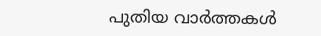പുതിയ വാർത്തകൾ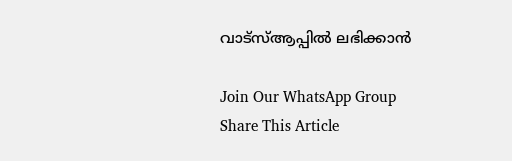വാട്സ്ആപ്പിൽ ലഭിക്കാൻ

Join Our WhatsApp Group
Share This Article